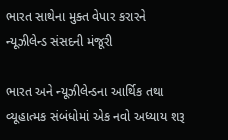ભારત સાથેના મુક્ત વેપાર કરારને ન્યૂઝીલેન્ડ સંસદની મંજૂરી

ભારત અને ન્યૂઝીલેન્ડના આર્થિક તથા વ્યૂહાત્મક સંબંધોમાં એક નવો અધ્યાય શરૂ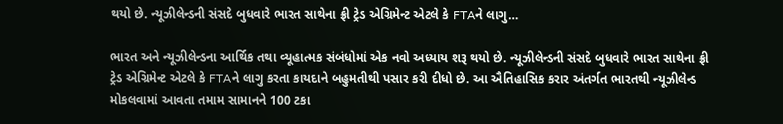થયો છે. ન્યૂઝીલેન્ડની સંસદે બુધવારે ભારત સાથેના ફ્રી ટ્રેડ એગ્રિમેન્ટ એટલે કે FTAને લાગુ…

ભારત અને ન્યૂઝીલેન્ડના આર્થિક તથા વ્યૂહાત્મક સંબંધોમાં એક નવો અધ્યાય શરૂ થયો છે. ન્યૂઝીલેન્ડની સંસદે બુધવારે ભારત સાથેના ફ્રી ટ્રેડ એગ્રિમેન્ટ એટલે કે FTAને લાગુ કરતા કાયદાને બહુમતીથી પસાર કરી દીધો છે. આ ઐતિહાસિક કરાર અંતર્ગત ભારતથી ન્યૂઝીલેન્ડ મોકલવામાં આવતા તમામ સામાનને 100 ટકા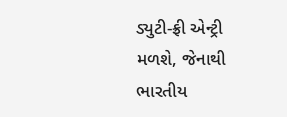ડ્યુટી-ફ્રી એન્ટ્રી મળશે, જેનાથી ભારતીય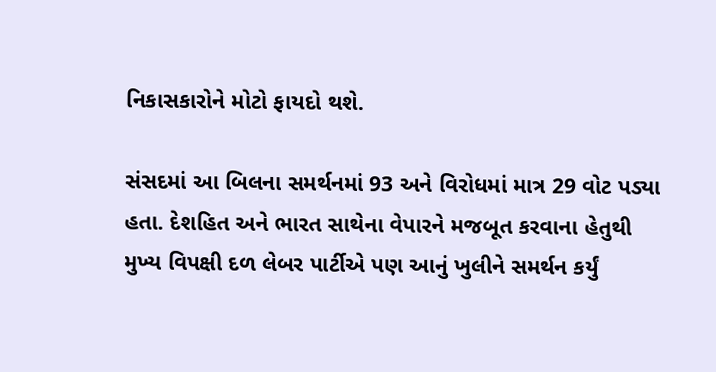નિકાસકારોને મોટો ફાયદો થશે.

સંસદમાં આ બિલના સમર્થનમાં 93 અને વિરોધમાં માત્ર 29 વોટ પડ્યા હતા. દેશહિત અને ભારત સાથેના વેપારને મજબૂત કરવાના હેતુથી મુખ્ય વિપક્ષી દળ લેબર પાર્ટીએ પણ આનું ખુલીને સમર્થન કર્યું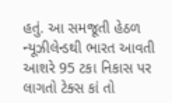હતું. આ સમજૂતી હેઠળ ન્યૂઝીલેન્ડથી ભારત આવતી આશરે 95 ટકા નિકાસ પર લાગતો ટેક્સ કાં તો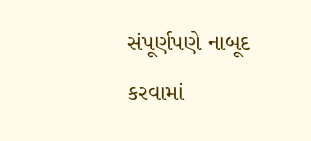સંપૂર્ણપણે નાબૂદ કરવામાં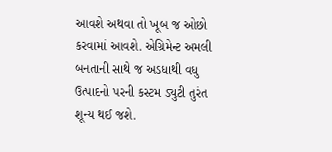આવશે અથવા તો ખૂબ જ ઓછો કરવામાં આવશે. એગ્રિમેન્ટ અમલી બનતાની સાથે જ અડધાથી વધુ ઉત્પાદનો પરની કસ્ટમ ડ્યુટી તુરંત શૂન્ય થઈ જશે.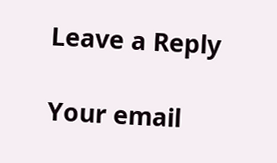Leave a Reply

Your email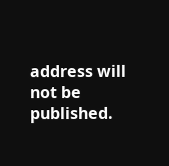address will not be published.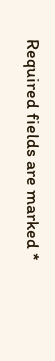Required fields are marked *